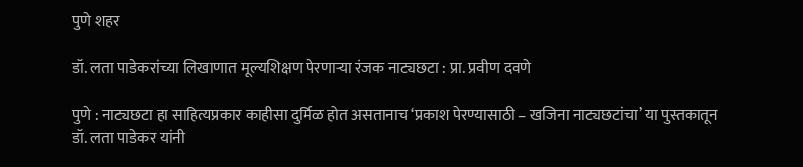पुणे शहर

डॉ. लता पाडेकरांच्या लिखाणात मूल्यशिक्षण पेरणाऱ्या रंजक नाट्यछटा : प्रा. प्रवीण दवणे

पुणे : नाट्यछटा हा साहित्यप्रकार काहीसा दुर्मिळ होत असतानाच ‘प्रकाश पेरण्यासाठी – खजिना नाट्यछटांचा’ या पुस्तकातून डॉ. लता पाडेकर यांनी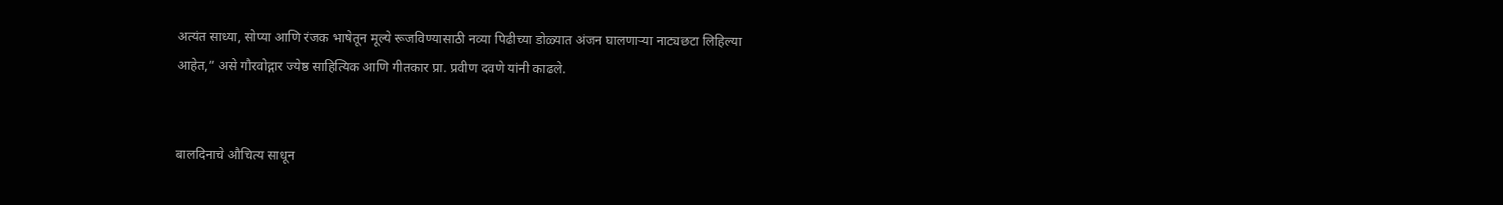अत्यंत साध्या, सोप्या आणि रंजक भाषेतून मूल्ये रूजविण्यासाठी नव्या पिढीच्या डोळ्यात अंजन घालणाऱ्या नाट्यछटा लिहिल्या आहेत,” असे गौरवोद्गार ज्येष्ठ साहित्यिक आणि गीतकार प्रा. प्रवीण दवणे यांनी काढले.


बालदिनाचे औचित्य साधून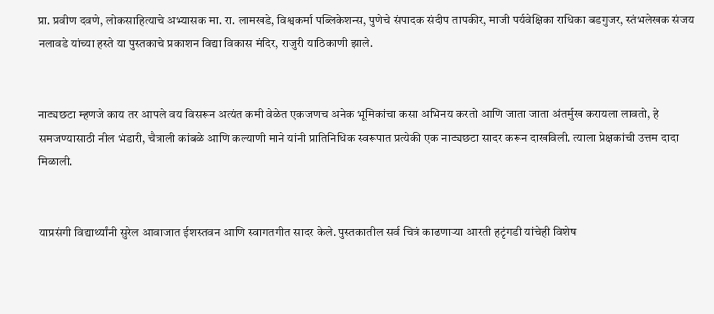प्रा. प्रवीण दवणे, लोकसाहित्याचे अभ्यासक मा. रा. लामखडे, विश्वकर्मा पब्लिकेशन्स, पुणेचे संपादक संदीप तापकीर, माजी पर्यवेक्षिका राधिका बडगुजर, स्तंभलेखक संजय नलावडे यांच्या हस्ते या पुस्तकाचे प्रकाशन विद्या विकास मंदिर, राजुरी याठिकाणी झाले.


नाट्यछटा म्हणजे काय तर आपले वय विसरून अत्यंत कमी वेळेत एकजणच अनेक भूमिकांचा कसा अभिनय करतो आणि जाता जाता अंतर्मुख करायला लावतो, हे समजण्यासाठी नील भंडारी, चैत्राली कांबळे आणि कल्याणी माने यांनी प्रातिनिधिक स्वरूपात प्रत्येकी एक नाट्यछटा सादर करून दाखविली. त्याला प्रेक्षकांची उत्तम दादा मिळाली.


याप्रसंगी विद्यार्थ्यांनी सुरेल आवाजात ईशस्तवन आणि स्वागतगीत सादर केले. पुस्तकातील सर्व चित्रं काढणाऱ्या आरती हटृंगडी यांचेही विशेष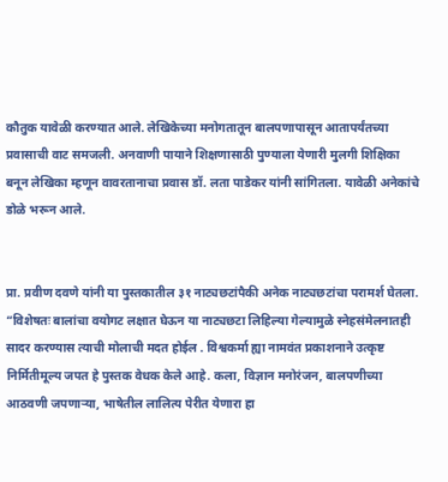कौतुक यावेळी करण्यात आले. लेखिकेच्या मनोगतातून बालपणापासून आतापर्यंतच्या प्रवासाची वाट समजली. अनवाणी पायाने शिक्षणासाठी पुण्याला येणारी मुलगी शिक्षिका बनून लेखिका म्हणून वावरतानाचा प्रवास डॉ. लता पाडेकर यांनी सांगितला. यावेळी अनेकांचे डोळे भरून आले.


प्रा. प्रवीण दवणे यांनी या पुस्तकातील ३१ नाट्यछटांपैकी अनेक नाट्यछटांचा परामर्श घेतला. “विशेषतः बालांचा वयोगट लक्षात घेऊन या नाट्यछटा लिहिल्या गेल्यामुळे स्नेहसंमेलनातही सादर करण्यास त्याची मोलाची मदत होईल . विश्वकर्मा ह्या नामवंत प्रकाशनाने उत्कृष्ट निर्मितीमूल्य जपत हे पुस्तक वेधक केले आहे. कला, विज्ञान मनोरंजन, बालपणीच्या आठवणी जपणाऱ्या, भाषेतील लालित्य पेरीत येणारा हा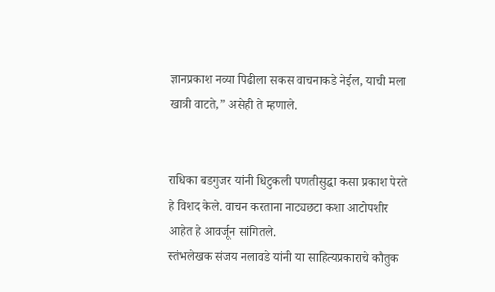ज्ञानप्रकाश नव्या पिढीला सकस वाचनाकडे नेईल, याची मला खात्री वाटते,” असेही ते म्हणाले.


राधिका बडगुजर यांनी धिटुकली पणतीसुद्धा कसा प्रकाश पेरते हे विशद केले. वाचन करताना नाट्यछटा कशा आटोपशीर आहेत हे आवर्जून सांगितले.
स्तंभलेखक संजय नलावडे यांनी या साहित्यप्रकाराचे कौतुक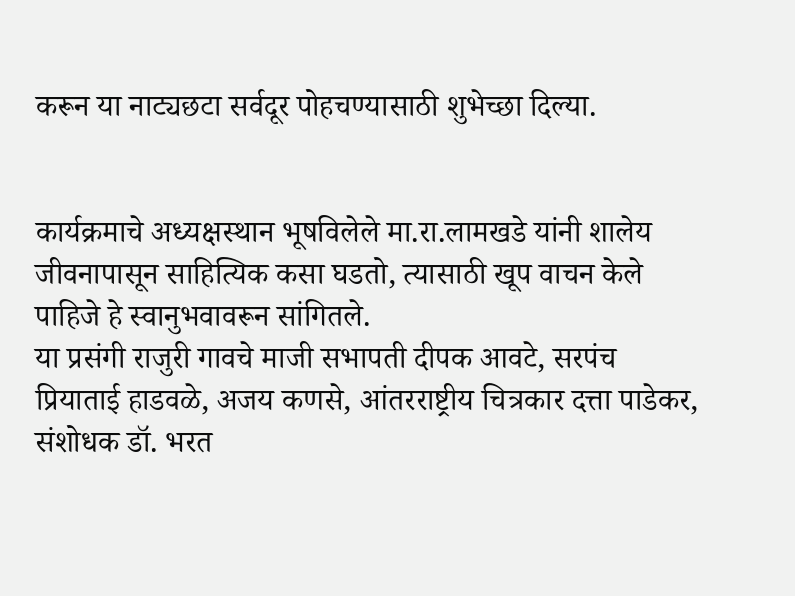करून या नाट्यछटा सर्वदूर पोहचण्यासाठी शुभेच्छा दिल्या.


कार्यक्रमाचे अध्यक्षस्थान भूषविलेले मा.रा.लामखडे यांनी शालेय जीवनापासून साहित्यिक कसा घडतो, त्यासाठी खूप वाचन केले पाहिजे हे स्वानुभवावरून सांगितले.
या प्रसंगी राजुरी गावचे माजी सभापती दीपक आवटे, सरपंच प्रियाताई हाडवळे, अजय कणसे, आंतरराष्ट्रीय चित्रकार दत्ता पाडेकर, संशोधक डॉ. भरत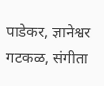पाडेकर, ज्ञानेश्वर गटकळ, संगीता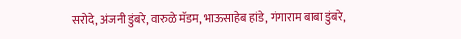सरोदे, अंजनी डुंबरे, वारुळे मॅडम, भाऊसाहेब हांडे, गंगाराम बाबा डुंबरे,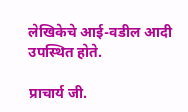लेखिकेचे आई-वडील आदी उपस्थित होते.

प्राचार्य जी.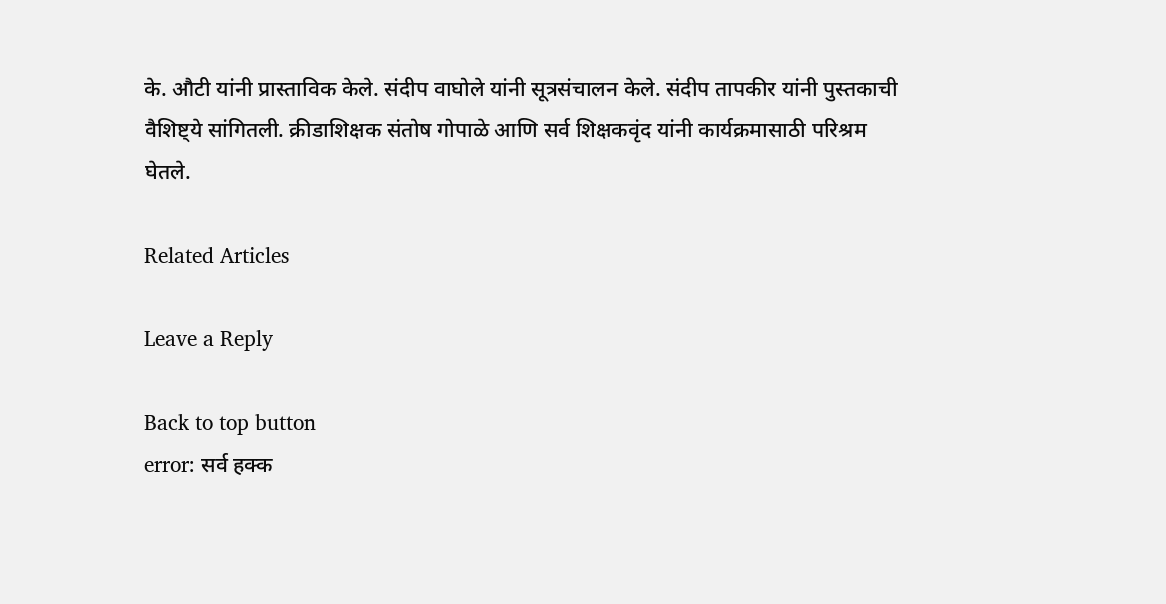के. औटी यांनी प्रास्ताविक केले. संदीप वाघोले यांनी सूत्रसंचालन केले. संदीप तापकीर यांनी पुस्तकाची वैशिष्ट्ये सांगितली. क्रीडाशिक्षक संतोष गोपाळे आणि सर्व शिक्षकवृंद यांनी कार्यक्रमासाठी परिश्रम घेतले.

Related Articles

Leave a Reply

Back to top button
error: सर्व हक्क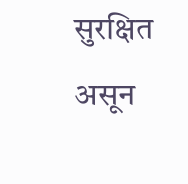सुरक्षित असून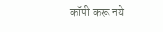कॉपी करू नये